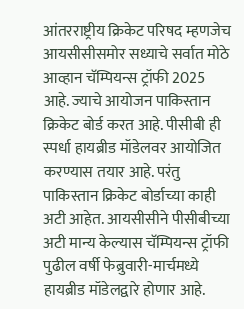आंतरराष्ट्रीय क्रिकेट परिषद म्हणजेच आयसीसीसमोर सध्याचे सर्वात मोठे आव्हान चॅम्पियन्स ट्रॉफी 2025 आहे. ज्याचे आयोजन पाकिस्तान क्रिकेट बोर्ड करत आहे. पीसीबी ही स्पर्धा हायब्रीड मॉडेलवर आयोजित करण्यास तयार आहे. परंतु पाकिस्तान क्रिकेट बोर्डाच्या काही अटी आहेत. आयसीसीने पीसीबीच्या अटी मान्य केल्यास चॅम्पियन्स ट्रॉफी पुढील वर्षी फेब्रुवारी-मार्चमध्ये हायब्रीड मॉडेलद्वारे होणार आहे.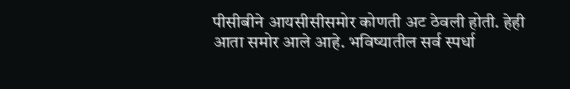पीसीबीने आयसीसीसमोर कोणती अट ठेवली होती. हेही आता समोर आले आहे. भविष्यातील सर्व स्पर्धा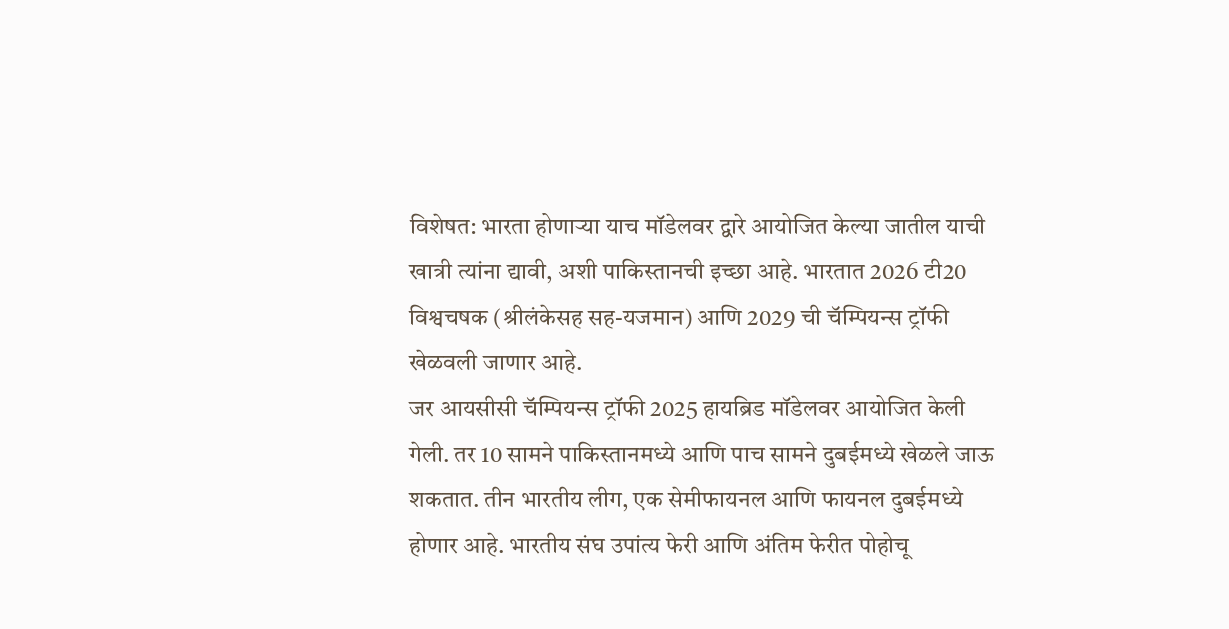विशेषत: भारता होणाऱ्या याच मॉडेलवर द्वारे आयोजित केल्या जातील याची खात्री त्यांना द्यावी, अशी पाकिस्तानची इच्छा आहे. भारतात 2026 टी20 विश्वचषक (श्रीलंकेसह सह-यजमान) आणि 2029 ची चॅम्पियन्स ट्रॉफी खेळवली जाणार आहे.
जर आयसीसी चॅम्पियन्स ट्रॉफी 2025 हायब्रिड मॉडेलवर आयोजित केली गेली. तर 10 सामने पाकिस्तानमध्ये आणि पाच सामने दुबईमध्ये खेळले जाऊ शकतात. तीन भारतीय लीग, एक सेमीफायनल आणि फायनल दुबईमध्ये होणार आहे. भारतीय संघ उपांत्य फेरी आणि अंतिम फेरीत पोहोचू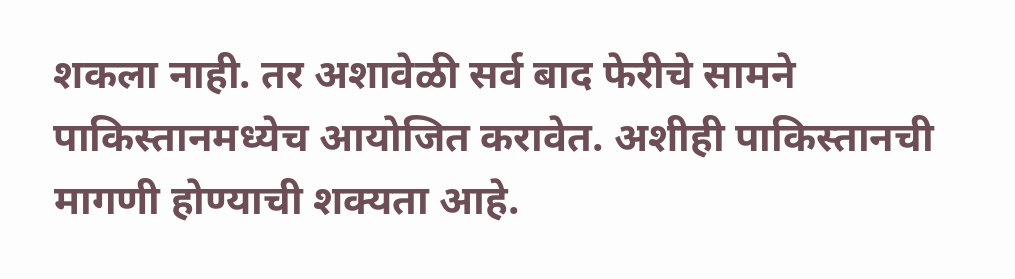शकला नाही. तर अशावेळी सर्व बाद फेरीचे सामने पाकिस्तानमध्येच आयोजित करावेत. अशीही पाकिस्तानची मागणी होण्याची शक्यता आहे.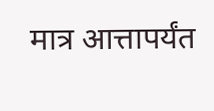मात्र आत्तापर्यंत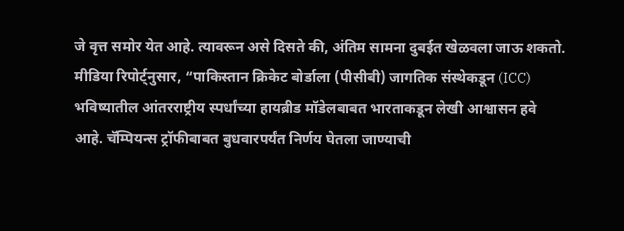जे वृत्त समोर येत आहे. त्यावरून असे दिसते की, अंतिम सामना दुबईत खेळवला जाऊ शकतो.
मीडिया रिपोर्ट्नुसार, “पाकिस्तान क्रिकेट बोर्डाला (पीसीबी) जागतिक संस्थेकडून (ICC) भविष्यातील आंतरराष्ट्रीय स्पर्धांच्या हायब्रीड मॉडेलबाबत भारताकडून लेखी आश्वासन हवे आहे. चॅम्पियन्स ट्रॉफीबाबत बुधवारपर्यंत निर्णय घेतला जाण्याची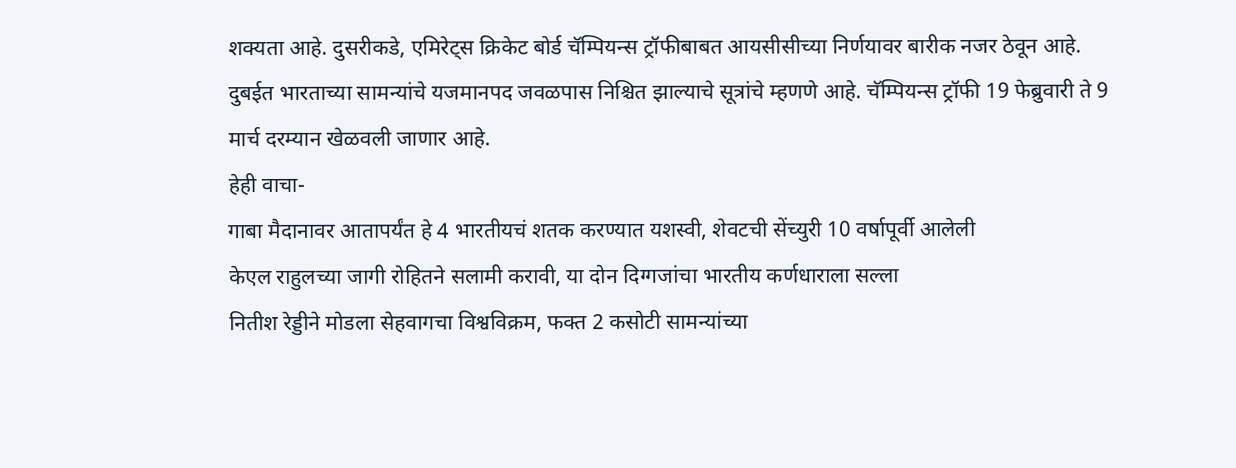शक्यता आहे. दुसरीकडे, एमिरेट्स क्रिकेट बोर्ड चॅम्पियन्स ट्रॉफीबाबत आयसीसीच्या निर्णयावर बारीक नजर ठेवून आहे. दुबईत भारताच्या सामन्यांचे यजमानपद जवळपास निश्चित झाल्याचे सूत्रांचे म्हणणे आहे. चॅम्पियन्स ट्रॉफी 19 फेब्रुवारी ते 9 मार्च दरम्यान खेळवली जाणार आहे.
हेही वाचा-
गाबा मैदानावर आतापर्यंत हे 4 भारतीयचं शतक करण्यात यशस्वी, शेवटची सेंच्युरी 10 वर्षापूर्वी आलेली
केएल राहुलच्या जागी रोहितने सलामी करावी, या दोन दिग्गजांचा भारतीय कर्णधाराला सल्ला
नितीश रेड्डीने मोडला सेहवागचा विश्वविक्रम, फक्त 2 कसोटी सामन्यांच्या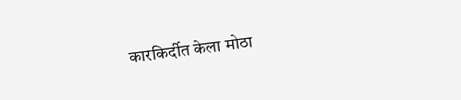कारकिर्दीत केला मोठा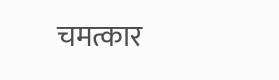चमत्कार